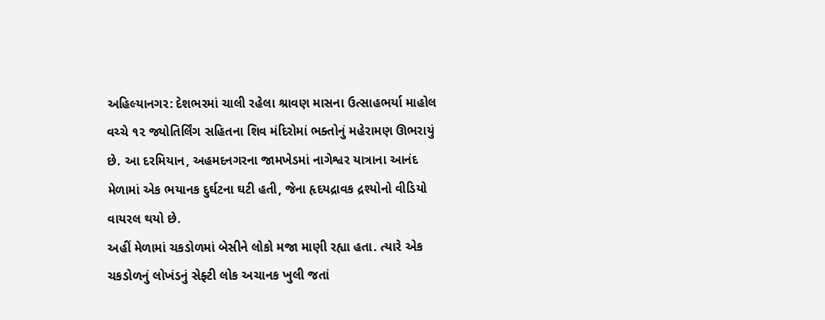અહિલ્યાનગર: દેશભરમાં ચાલી રહેલા શ્રાવણ માસના ઉત્સાહભર્યા માહોલ વચ્ચે ૧૨ જ્યોતિર્લિંગ સહિતના શિવ મંદિરોમાં ભક્તોનું મહેરામણ ઊભરાયું છે. આ દરમિયાન, અહમદનગરના જામખેડમાં નાગેશ્વર યાત્રાના આનંદ મેળામાં એક ભયાનક દુર્ઘટના ઘટી હતી, જેના હૃદયદ્રાવક દ્રશ્યોનો વીડિયો વાયરલ થયો છે.
અહીં મેળામાં ચકડોળમાં બેસીને લોકો મજા માણી રહ્યા હતા. ત્યારે એક ચકડોળનું લોખંડનું સેફ્ટી લોક અચાનક ખુલી જતાં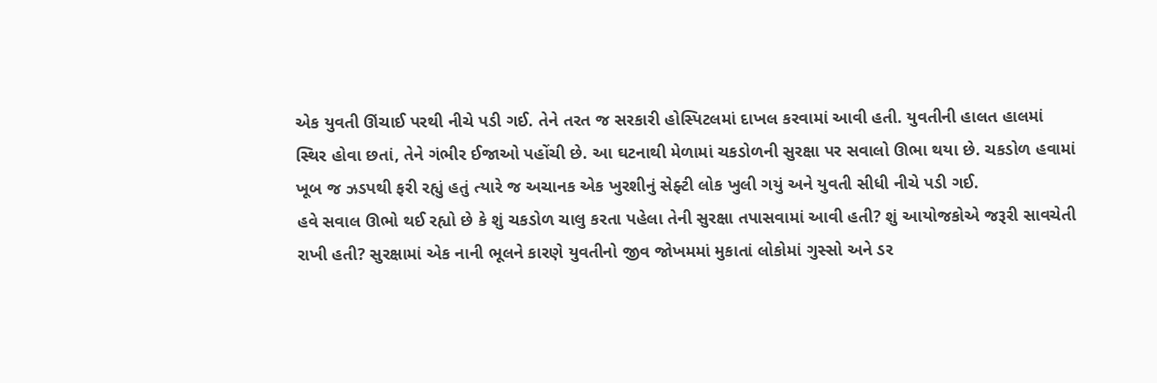એક યુવતી ઊંચાઈ પરથી નીચે પડી ગઈ. તેને તરત જ સરકારી હોસ્પિટલમાં દાખલ કરવામાં આવી હતી. યુવતીની હાલત હાલમાં સ્થિર હોવા છતાં, તેને ગંભીર ઈજાઓ પહોંચી છે. આ ઘટનાથી મેળામાં ચકડોળની સુરક્ષા પર સવાલો ઊભા થયા છે. ચકડોળ હવામાં ખૂબ જ ઝડપથી ફરી રહ્યું હતું ત્યારે જ અચાનક એક ખુરશીનું સેફ્ટી લોક ખુલી ગયું અને યુવતી સીધી નીચે પડી ગઈ.
હવે સવાલ ઊભો થઈ રહ્યો છે કે શું ચકડોળ ચાલુ કરતા પહેલા તેની સુરક્ષા તપાસવામાં આવી હતી? શું આયોજકોએ જરૂરી સાવચેતી રાખી હતી? સુરક્ષામાં એક નાની ભૂલને કારણે યુવતીનો જીવ જોખમમાં મુકાતાં લોકોમાં ગુસ્સો અને ડર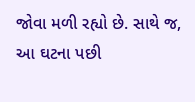જોવા મળી રહ્યો છે. સાથે જ, આ ઘટના પછી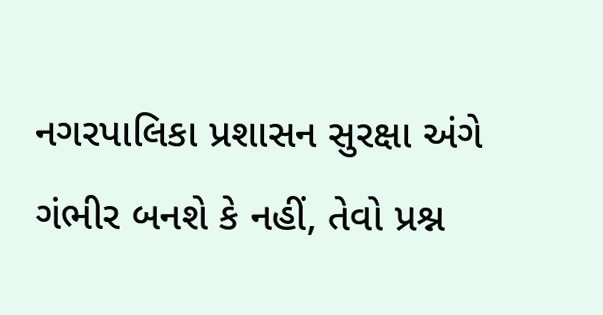નગરપાલિકા પ્રશાસન સુરક્ષા અંગે ગંભીર બનશે કે નહીં, તેવો પ્રશ્ન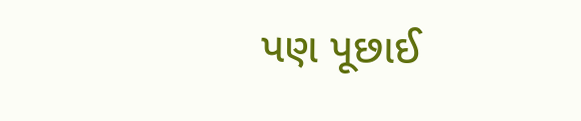પણ પૂછાઈ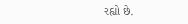રહ્યો છે.